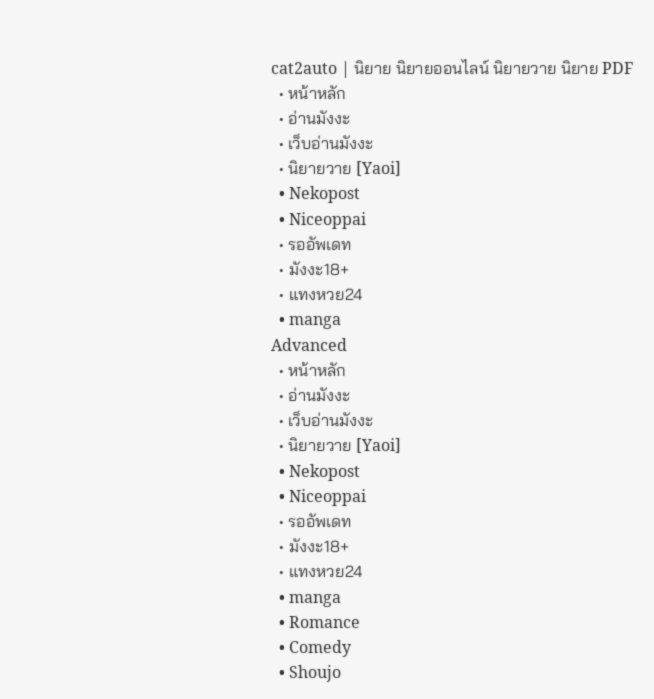cat2auto | นิยาย นิยายออนไลน์ นิยายวาย นิยาย PDF
  • หน้าหลัก
  • อ่านมังงะ
  • เว็บอ่านมังงะ
  • นิยายวาย [Yaoi]
  • Nekopost
  • Niceoppai
  • รออัพเดท
  • มังงะ18+
  • แทงหวย24
  • manga
Advanced
  • หน้าหลัก
  • อ่านมังงะ
  • เว็บอ่านมังงะ
  • นิยายวาย [Yaoi]
  • Nekopost
  • Niceoppai
  • รออัพเดท
  • มังงะ18+
  • แทงหวย24
  • manga
  • Romance
  • Comedy
  • Shoujo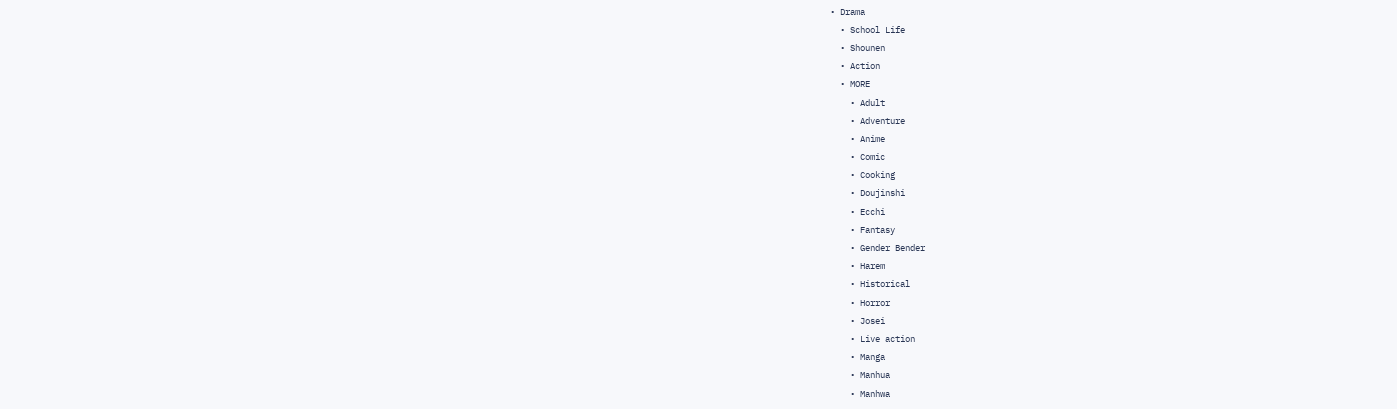• Drama
  • School Life
  • Shounen
  • Action
  • MORE
    • Adult
    • Adventure
    • Anime
    • Comic
    • Cooking
    • Doujinshi
    • Ecchi
    • Fantasy
    • Gender Bender
    • Harem
    • Historical
    • Horror
    • Josei
    • Live action
    • Manga
    • Manhua
    • Manhwa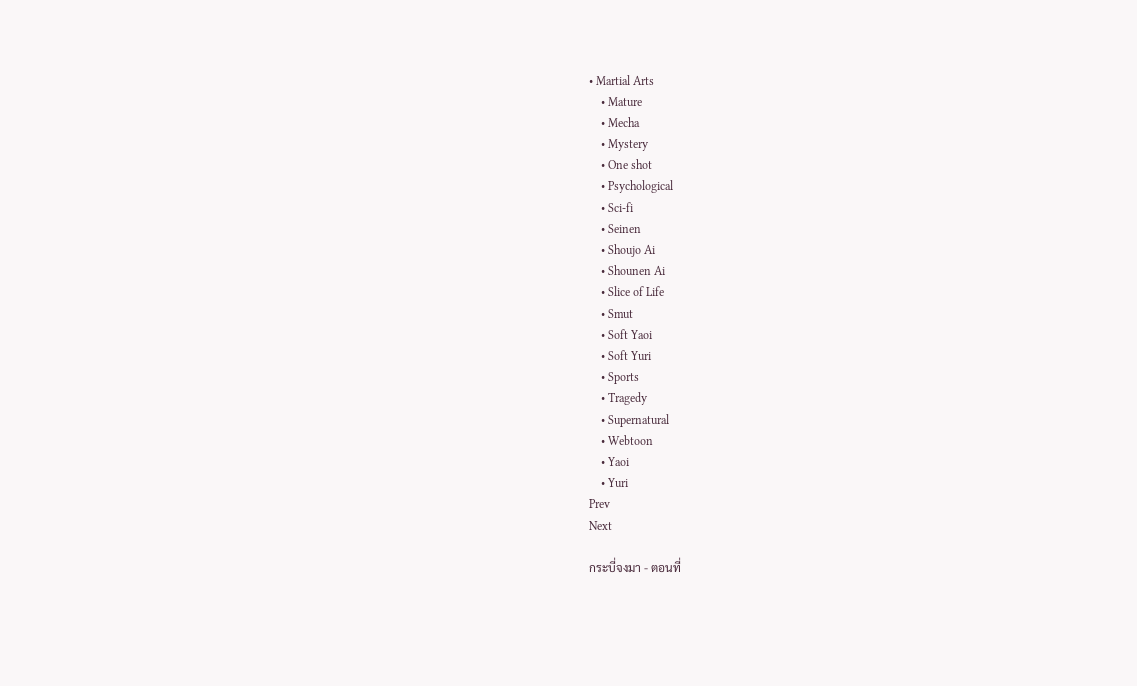• Martial Arts
    • Mature
    • Mecha
    • Mystery
    • One shot
    • Psychological
    • Sci-fi
    • Seinen
    • Shoujo Ai
    • Shounen Ai
    • Slice of Life
    • Smut
    • Soft Yaoi
    • Soft Yuri
    • Sports
    • Tragedy
    • Supernatural
    • Webtoon
    • Yaoi
    • Yuri
Prev
Next

กระบี่จงมา - ตอนที่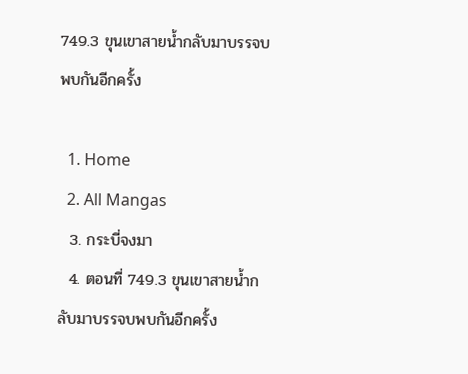749.3 ขุนเขาสายน้ำกลับมาบรรจบพบกันอีกครั้ง

  1. Home
  2. All Mangas
  3. กระบี่จงมา
  4. ตอนที่ 749.3 ขุนเขาสายน้ำกลับมาบรรจบพบกันอีกครั้ง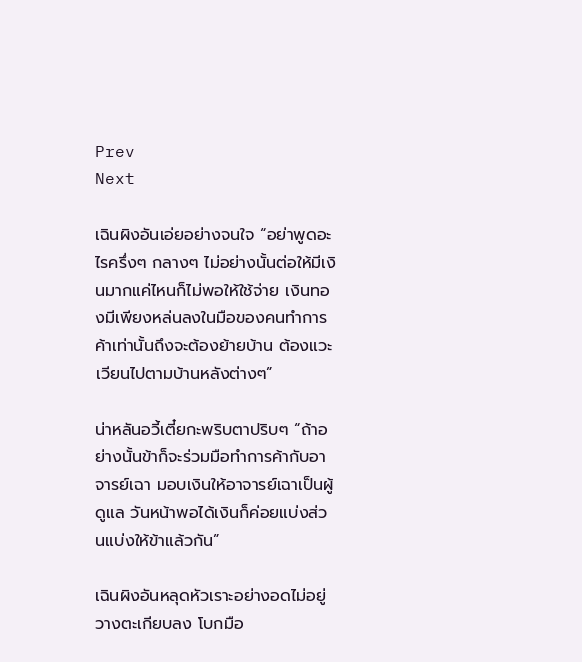Prev
Next

เฉินผิงอันเอ่ยอย่างจนใจ “อย่าพูดอะไรครึ่งๆ กลางๆ ไม่อย่างนั้นต่อให้มีเงินมากแค่ไหนก็ไม่พอให้ใช้จ่าย เงินทองมีเพียงหล่นลงในมือของคนทำการค้าเท่านั้นถึงจะต้องย้ายบ้าน ต้องแวะเวียนไปตามบ้านหลังต่างๆ”

น่าหลันอวี้เตี๋ยกะพริบตาปริบๆ “ถ้าอย่างนั้นข้าก็จะร่วมมือทำการค้ากับอาจารย์เฉา มอบเงินให้อาจารย์เฉาเป็นผู้ดูแล วันหน้าพอได้เงินก็ค่อยแบ่งส่วนแบ่งให้ข้าแล้วกัน”

เฉินผิงอันหลุดหัวเราะอย่างอดไม่อยู่ วางตะเกียบลง โบกมือ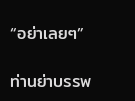“อย่าเลยๆ”

ท่านย่าบรรพ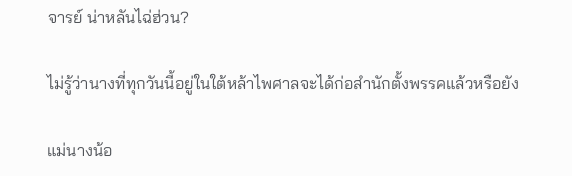จารย์ น่าหลันไฉ่ฮ่วน?

ไม่รู้ว่านางที่ทุกวันนี้อยู่ในใต้หล้าไพศาลจะได้ก่อสำนักตั้งพรรคแล้วหรือยัง

แม่นางน้อ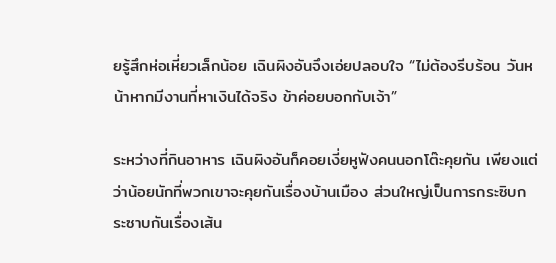ยรู้สึกห่อเหี่ยวเล็กน้อย เฉินผิงอันจึงเอ่ยปลอบใจ “ไม่ต้องรีบร้อน วันหน้าหากมีงานที่หาเงินได้จริง ข้าค่อยบอกกับเจ้า”

ระหว่างที่กินอาหาร เฉินผิงอันก็คอยเงี่ยหูฟังคนนอกโต๊ะคุยกัน เพียงแต่ว่าน้อยนักที่พวกเขาจะคุยกันเรื่องบ้านเมือง ส่วนใหญ่เป็นการกระซิบกระซาบกันเรื่องเส้น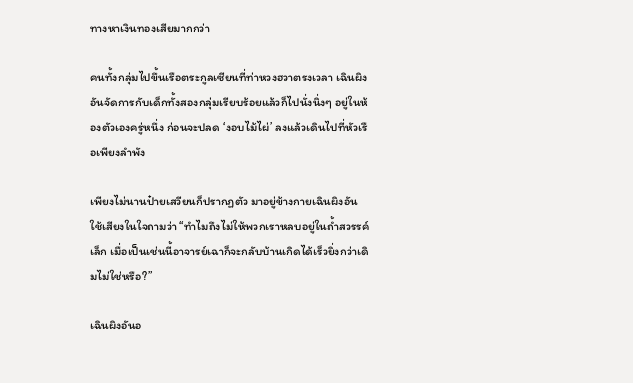ทางหาเงินทองเสียมากกว่า

คนทั้งกลุ่มไปขึ้นเรือตระกูลเซียนที่ท่าหวงฮวาตรงเวลา เฉินผิงอันจัดการกับเด็กทั้งสองกลุ่มเรียบร้อยแล้วก็ไปนั่งนิ่งๆ อยู่ในห้องตัวเองครู่หนึ่ง ก่อนจะปลด ‘งอบไม้ไผ่’ ลงแล้วเดินไปที่หัวเรือเพียงลำพัง

เพียงไม่นานป๋ายเสวียนก็ปรากฏตัว มาอยู่ข้างกายเฉินผิงอัน ใช้เสียงในใจถามว่า “ทำไมถึงไม่ให้พวกเราหลบอยู่ในถ้ำสวรรค์เล็ก เมื่อเป็นเช่นนี้อาจารย์เฉาก็จะกลับบ้านเกิดได้เร็วยิ่งกว่าเดิมไม่ใช่หรือ?”

เฉินผิงอันอ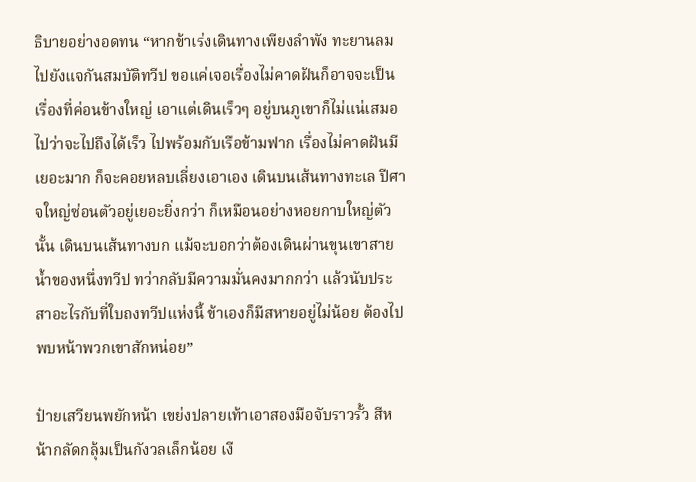ธิบายอย่างอดทน “หากข้าเร่งเดินทางเพียงลำพัง ทะยานลมไปยังแจกันสมบัติทวีป ขอแค่เจอเรื่องไม่คาดฝันก็อาจจะเป็นเรื่องที่ค่อนข้างใหญ่ เอาแต่เดินเร็วๆ อยู่บนภูเขาก็ไม่แน่เสมอไปว่าจะไปถึงได้เร็ว ไปพร้อมกับเรือข้ามฟาก เรื่องไม่คาดฝันมีเยอะมาก ก็จะคอยหลบเลี่ยงเอาเอง เดินบนเส้นทางทะเล ปีศาจใหญ่ซ่อนตัวอยู่เยอะยิ่งกว่า ก็เหมือนอย่างหอยกาบใหญ่ตัวนั้น เดินบนเส้นทางบก แม้จะบอกว่าต้องเดินผ่านขุนเขาสายน้ำของหนึ่งทวีป ทว่ากลับมีความมั่นคงมากกว่า แล้วนับประสาอะไรกับที่ใบถงทวีปแห่งนี้ ข้าเองก็มีสหายอยู่ไม่น้อย ต้องไปพบหน้าพวกเขาสักหน่อย”

ป๋ายเสวียนพยักหน้า เขย่งปลายเท้าเอาสองมือจับราวรั้ว สีหน้ากลัดกลุ้มเป็นกังวลเล็กน้อย เงี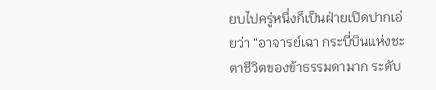ยบไปครู่หนึ่งก็เป็นฝ่ายเปิดปากเอ่ยว่า “อาจารย์เฉา กระบี่บินแห่งชะตาชีวิตของข้าธรรมดามาก ระดับ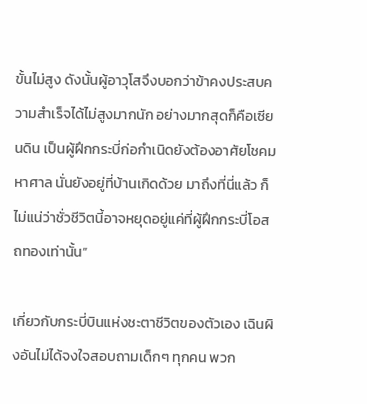ขั้นไม่สูง ดังนั้นผู้อาวุโสจึงบอกว่าข้าคงประสบความสำเร็จได้ไม่สูงมากนัก อย่างมากสุดก็คือเซียนดิน เป็นผู้ฝึกกระบี่ก่อกำเนิดยังต้องอาศัยโชคมหาศาล นั่นยังอยู่ที่บ้านเกิดด้วย มาถึงที่นี่แล้ว ก็ไม่แน่ว่าชั่วชีวิตนี้อาจหยุดอยู่แค่ที่ผู้ฝึกกระบี่โอสถทองเท่านั้น”

เกี่ยวกับกระบี่บินแห่งชะตาชีวิตของตัวเอง เฉินผิงอันไม่ได้จงใจสอบถามเด็กๆ ทุกคน พวก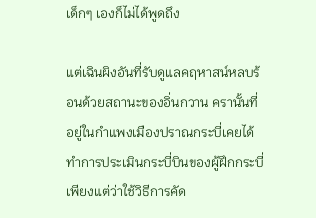เด็กๆ เองก็ไม่ได้พูดถึง

แต่เฉินผิงอันที่รับดูแลคฤหาสน์หลบร้อนด้วยสถานะของอิ่นกวาน ครานั้นที่อยู่ในกำแพงเมืองปราณกระบี่เคยได้ทำการประเมินกระบี่บินของผู้ฝึกกระบี่ เพียงแต่ว่าใช้วิธีการคัด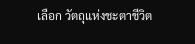เลือก วัตถุแห่งชะตาชีวิต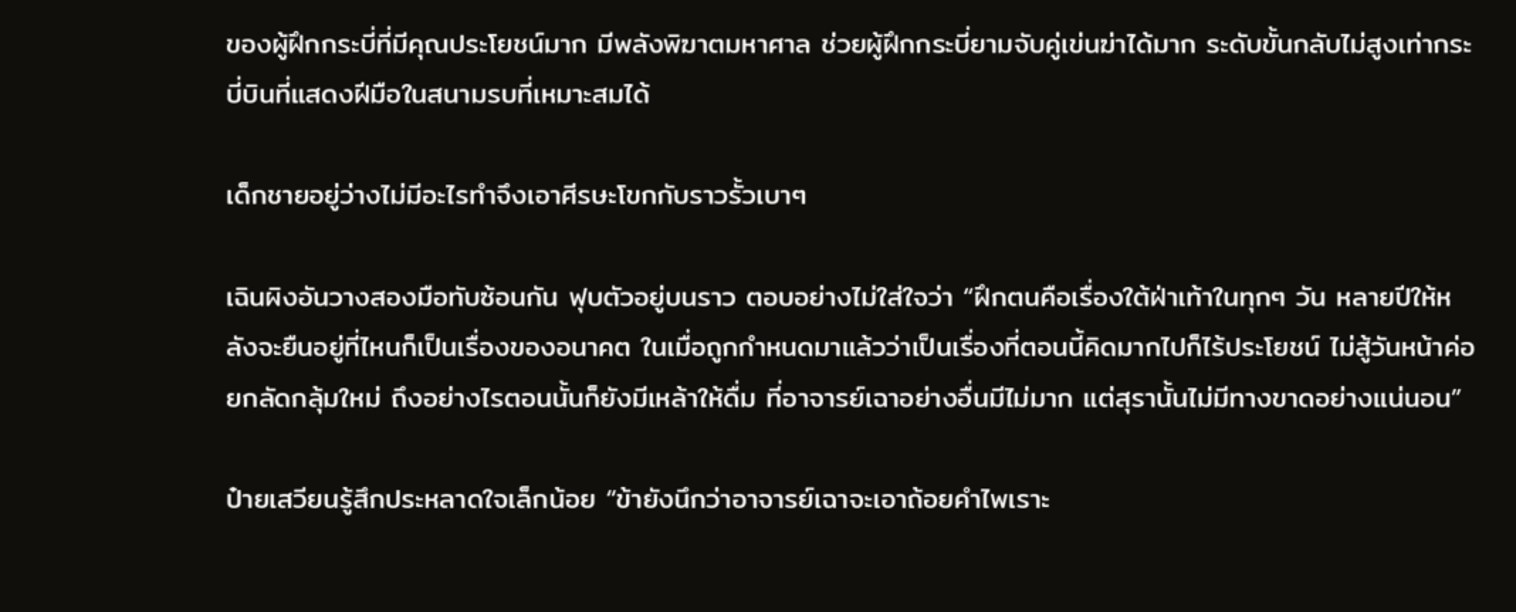ของผู้ฝึกกระบี่ที่มีคุณประโยชน์มาก มีพลังพิฆาตมหาศาล ช่วยผู้ฝึกกระบี่ยามจับคู่เข่นฆ่าได้มาก ระดับขั้นกลับไม่สูงเท่ากระบี่บินที่แสดงฝีมือในสนามรบที่เหมาะสมได้

เด็กชายอยู่ว่างไม่มีอะไรทำจึงเอาศีรษะโขกกับราวรั้วเบาๆ

เฉินผิงอันวางสองมือทับซ้อนกัน ฟุบตัวอยู่บนราว ตอบอย่างไม่ใส่ใจว่า “ฝึกตนคือเรื่องใต้ฝ่าเท้าในทุกๆ วัน หลายปีให้หลังจะยืนอยู่ที่ไหนก็เป็นเรื่องของอนาคต ในเมื่อถูกกำหนดมาแล้วว่าเป็นเรื่องที่ตอนนี้คิดมากไปก็ไร้ประโยชน์ ไม่สู้วันหน้าค่อยกลัดกลุ้มใหม่ ถึงอย่างไรตอนนั้นก็ยังมีเหล้าให้ดื่ม ที่อาจารย์เฉาอย่างอื่นมีไม่มาก แต่สุรานั้นไม่มีทางขาดอย่างแน่นอน”

ป๋ายเสวียนรู้สึกประหลาดใจเล็กน้อย “ข้ายังนึกว่าอาจารย์เฉาจะเอาถ้อยคำไพเราะ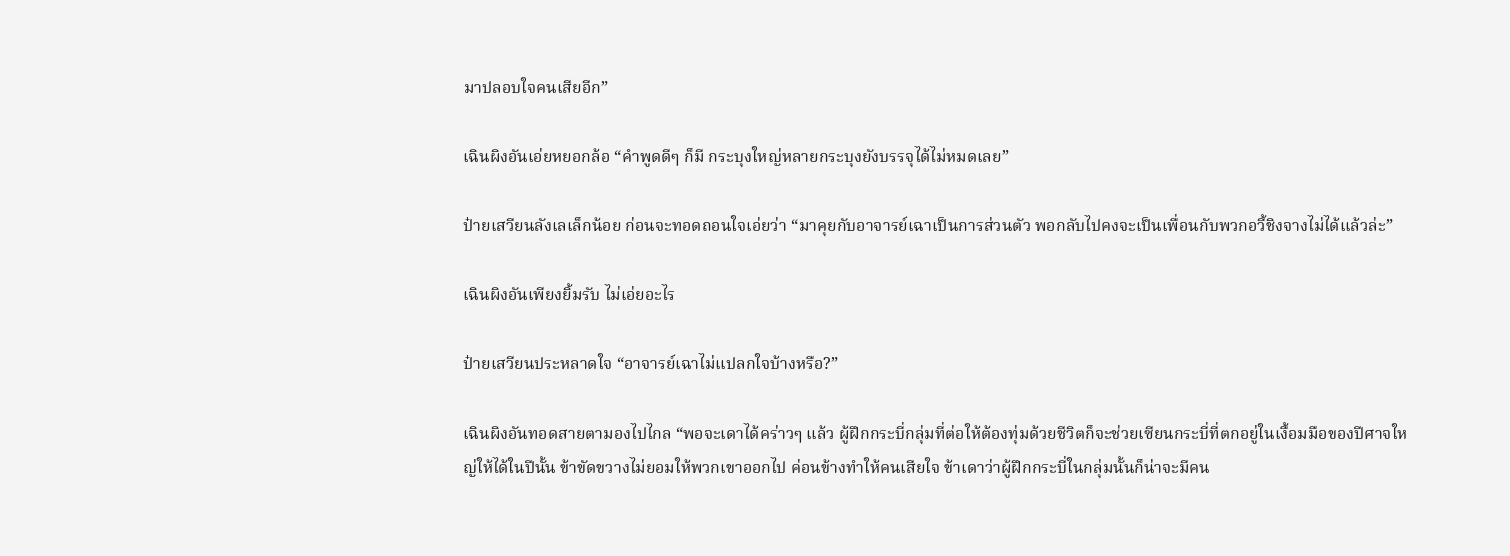มาปลอบใจคนเสียอีก”

เฉินผิงอันเอ่ยหยอกล้อ “คำพูดดีๆ ก็มี กระบุงใหญ่หลายกระบุงยังบรรจุได้ไม่หมดเลย”

ป๋ายเสวียนลังเลเล็กน้อย ก่อนจะทอดถอนใจเอ่ยว่า “มาคุยกับอาจารย์เฉาเป็นการส่วนตัว พอกลับไปคงจะเป็นเพื่อนกับพวกอวี้ชิงจางไม่ได้แล้วล่ะ”

เฉินผิงอันเพียงยิ้มรับ ไม่เอ่ยอะไร

ป๋ายเสวียนประหลาดใจ “อาจารย์เฉาไม่แปลกใจบ้างหรือ?”

เฉินผิงอันทอดสายตามองไปไกล “พอจะเดาได้คร่าวๆ แล้ว ผู้ฝึกกระบี่กลุ่มที่ต่อให้ต้องทุ่มด้วยชีวิตก็จะช่วยเซียนกระบี่ที่ตกอยู่ในเงื้อมมือของปีศาจใหญ่ให้ได้ในปีนั้น ข้าขัดขวางไม่ยอมให้พวกเขาออกไป ค่อนข้างทำให้คนเสียใจ ข้าเดาว่าผู้ฝึกกระบี่ในกลุ่มนั้นก็น่าจะมีคน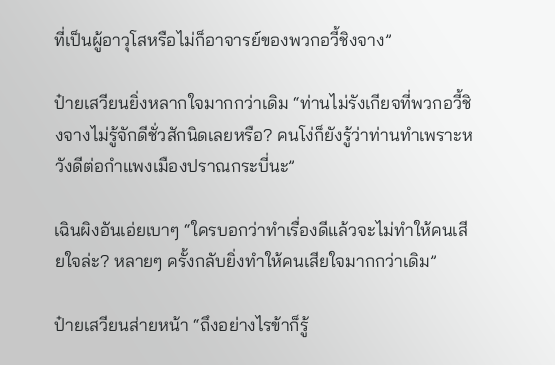ที่เป็นผู้อาวุโสหรือไม่ก็อาจารย์ของพวกอวี้ชิงจาง”

ป๋ายเสวียนยิ่งหลากใจมากกว่าเดิม “ท่านไม่รังเกียจที่พวกอวี้ชิงจางไม่รู้จักดีชั่วสักนิดเลยหรือ? คนโง่ก็ยังรู้ว่าท่านทำเพราะหวังดีต่อกำแพงเมืองปราณกระบี่นะ”

เฉินผิงอันเอ่ยเบาๆ “ใครบอกว่าทำเรื่องดีแล้วจะไม่ทำให้คนเสียใจล่ะ? หลายๆ ครั้งกลับยิ่งทำให้คนเสียใจมากกว่าเดิม”

ป๋ายเสวียนส่ายหน้า “ถึงอย่างไรข้าก็รู้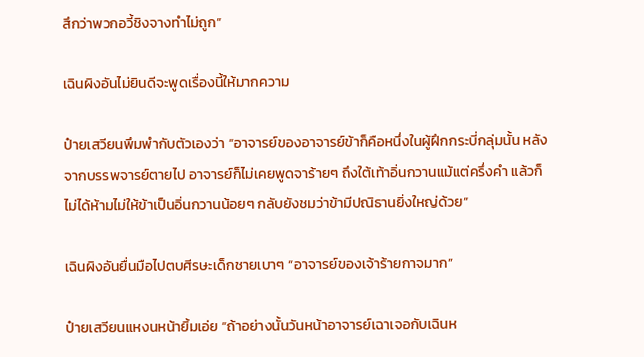สึกว่าพวกอวี้ชิงจางทำไม่ถูก”

เฉินผิงอันไม่ยินดีจะพูดเรื่องนี้ให้มากความ

ป๋ายเสวียนพึมพำกับตัวเองว่า “อาจารย์ของอาจารย์ข้าก็คือหนึ่งในผู้ฝึกกระบี่กลุ่มนั้น หลังจากบรรพจารย์ตายไป อาจารย์ก็ไม่เคยพูดจาร้ายๆ ถึงใต้เท้าอิ่นกวานแม้แต่ครึ่งคำ แล้วก็ไม่ได้ห้ามไม่ให้ข้าเป็นอิ่นกวานน้อยๆ กลับยังชมว่าข้ามีปณิธานยิ่งใหญ่ด้วย”

เฉินผิงอันยื่นมือไปตบศีรษะเด็กชายเบาๆ “อาจารย์ของเจ้าร้ายกาจมาก”

ป๋ายเสวียนแหงนหน้ายิ้มเอ่ย “ถ้าอย่างนั้นวันหน้าอาจารย์เฉาเจอกับเฉินห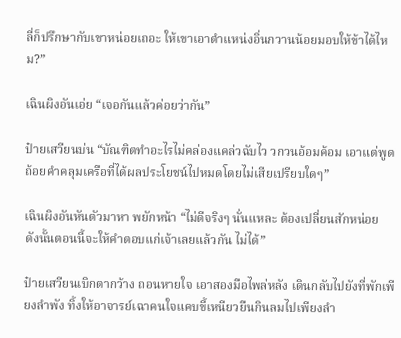ลี่ก็ปรึกษากับเขาหน่อยเถอะ ให้เขาเอาตำแหน่งอิ่นกวานน้อยมอบให้ข้าได้ไหม?”

เฉินผิงอันเอ่ย “เจอกันแล้วค่อยว่ากัน”

ป๋ายเสวียนบ่น “บัณฑิตทำอะไรไม่คล่องแคล่วฉับไว วกวนอ้อมค้อม เอาแต่พูดถ้อยคำคลุมเครือที่ได้ผลประโยชน์ไปหมดโดยไม่เสียเปรียบใดๆ”

เฉินผิงอันหันตัวมาหา พยักหน้า “ไม่ดีจริงๆ นั่นแหละ ต้องเปลี่ยนสักหน่อย ดังนั้นตอนนี้จะให้คำตอบแก่เจ้าเลยแล้วกัน ไม่ได้”

ป๋ายเสวียนเบิกตากว้าง ถอนหายใจ เอาสองมือไพล่หลัง เดินกลับไปยังที่พักเพียงลำพัง ทิ้งให้อาจารย์เฉาคนใจแคบขี้เหนียวยืนกินลมไปเพียงลำ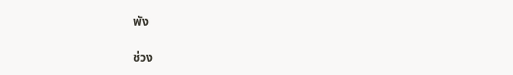พัง

ช่วง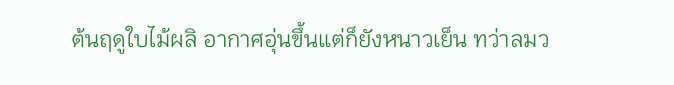ต้นฤดูใบไม้ผลิ อากาศอุ่นขึ้นแต่ก็ยังหนาวเย็น ทว่าลมว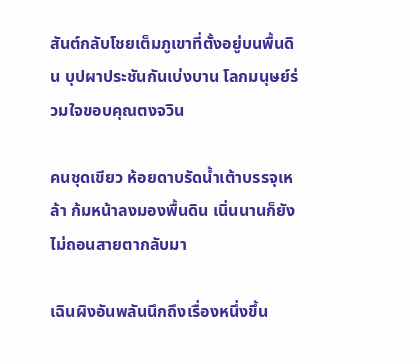สันต์กลับโชยเต็มภูเขาที่ตั้งอยู่บนพื้นดิน บุปผาประชันกันเบ่งบาน โลกมนุษย์ร่วมใจขอบคุณตงจวิน

คนชุดเขียว ห้อยดาบรัดน้ำเต้าบรรจุเหล้า ก้มหน้าลงมองพื้นดิน เนิ่นนานก็ยังไม่ถอนสายตากลับมา

เฉินผิงอันพลันนึกถึงเรื่องหนึ่งขึ้น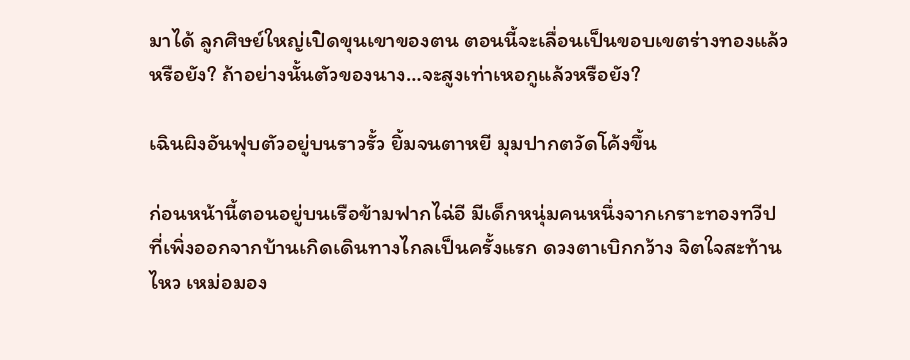มาได้ ลูกศิษย์ใหญ่เปิดขุนเขาของตน ตอนนี้จะเลื่อนเป็นขอบเขตร่างทองแล้วหรือยัง? ถ้าอย่างนั้นตัวของนาง…จะสูงเท่าเหอกูแล้วหรือยัง?

เฉินผิงอันฟุบตัวอยู่บนราวรั้ว ยิ้มจนตาหยี มุมปากตวัดโค้งขึ้น

ก่อนหน้านี้ตอนอยู่บนเรือข้ามฟากไฉ่อี มีเด็กหนุ่มคนหนึ่งจากเกราะทองทวีปที่เพิ่งออกจากบ้านเกิดเดินทางไกลเป็นครั้งแรก ดวงตาเบิกกว้าง จิตใจสะท้านไหว เหม่อมอง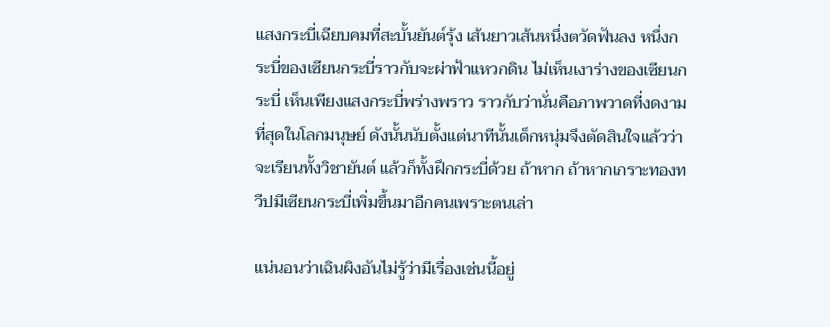แสงกระบี่เฉียบคมที่สะบั้นยันต์รุ้ง เส้นยาวเส้นหนึ่งตวัดฟันลง หนึ่งกระบี่ของเซียนกระบี่ราวกับจะผ่าฟ้าแหวกดิน ไม่เห็นเงาร่างของเซียนกระบี่ เห็นเพียงแสงกระบี่พร่างพราว ราวกับว่านั่นคือภาพวาดที่งดงามที่สุดในโลกมนุษย์ ดังนั้นนับตั้งแต่นาทีนั้นเด็กหนุ่มจึงตัดสินใจแล้วว่าจะเรียนทั้งวิชายันต์ แล้วก็ทั้งฝึกกระบี่ด้วย ถ้าหาก ถ้าหากเกราะทองทวีปมีเซียนกระบี่เพิ่มขึ้นมาอีกคนเพราะตนเล่า

แน่นอนว่าเฉินผิงอันไม่รู้ว่ามีเรื่องเช่นนี้อยู่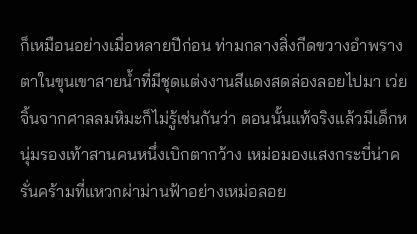ก็เหมือนอย่างเมื่อหลายปีก่อน ท่ามกลางสิ่งกีดขวางอำพรางตาในขุนเขาสายน้ำที่มีชุดแต่งงานสีแดงสดล่องลอยไปมา เว่ยจิ้นจากศาลลมหิมะก็ไม่รู้เช่นกันว่า ตอนนั้นแท้จริงแล้วมีเด็กหนุ่มรองเท้าสานคนหนึ่งเบิกตากว้าง เหม่อมองแสงกระบี่น่าครั่นคร้ามที่แหวกผ่าม่านฟ้าอย่างเหม่อลอย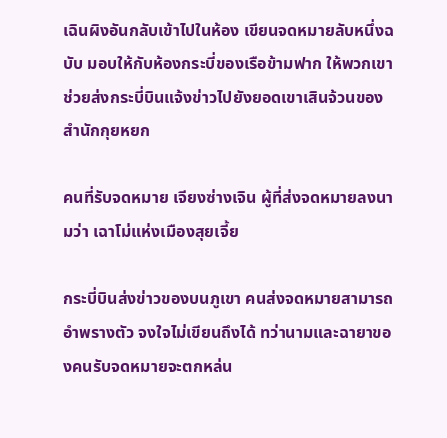เฉินผิงอันกลับเข้าไปในห้อง เขียนจดหมายลับหนึ่งฉบับ มอบให้กับห้องกระบี่ของเรือข้ามฟาก ให้พวกเขาช่วยส่งกระบี่บินแจ้งข่าวไปยังยอดเขาเสินจ้วนของสำนักกุยหยก

คนที่รับจดหมาย เจียงซ่างเจิน ผู้ที่ส่งจดหมายลงนามว่า เฉาโม่แห่งเมืองสุยเจี้ย

กระบี่บินส่งข่าวของบนภูเขา คนส่งจดหมายสามารถอำพรางตัว จงใจไม่เขียนถึงได้ ทว่านามและฉายาของคนรับจดหมายจะตกหล่น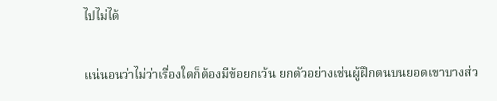ไปไม่ได้

แน่นอนว่าไม่ว่าเรื่องใดก็ต้องมีข้อยกเว้น ยกตัวอย่างเช่นผู้ฝึกตนบนยอดเขาบางส่ว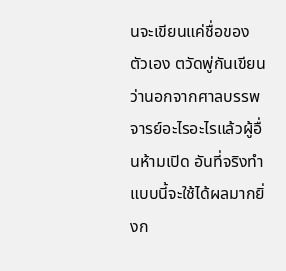นจะเขียนแค่ชื่อของตัวเอง ตวัดพู่กันเขียนว่านอกจากศาลบรรพจารย์อะไรอะไรแล้วผู้อื่นห้ามเปิด อันที่จริงทำแบบนี้จะใช้ได้ผลมากยิ่งก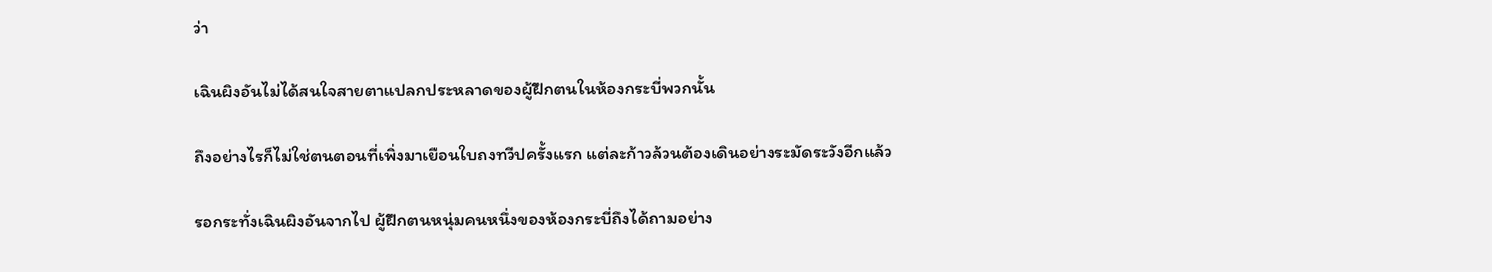ว่า

เฉินผิงอันไม่ได้สนใจสายตาแปลกประหลาดของผู้ฝึกตนในห้องกระบี่พวกนั้น

ถึงอย่างไรก็ไม่ใช่ตนตอนที่เพิ่งมาเยือนใบถงทวีปครั้งแรก แต่ละก้าวล้วนต้องเดินอย่างระมัดระวังอีกแล้ว

รอกระทั่งเฉินผิงอันจากไป ผู้ฝึกตนหนุ่มคนหนึ่งของห้องกระบี่ถึงได้ถามอย่าง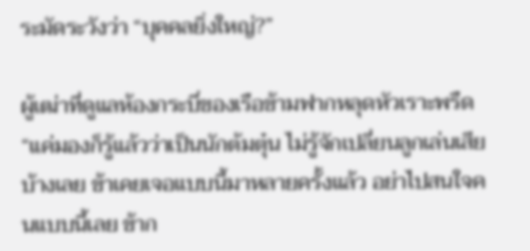ระมัดระวังว่า “บุคคลยิ่งใหญ่?”

ผู้เฒ่าที่ดูแลห้องกระบี่ของเรือข้ามฟากหลุดหัวเราะพรืด “แค่มองก็รู้แล้วว่าเป็นนักต้มตุ๋น ไม่รู้จักเปลี่ยนลูกเล่นเสียบ้างเลย ข้าเคยเจอแบบนี้มาหลายครั้งแล้ว อย่าไปสนใจคนแบบนี้เลย ข้าก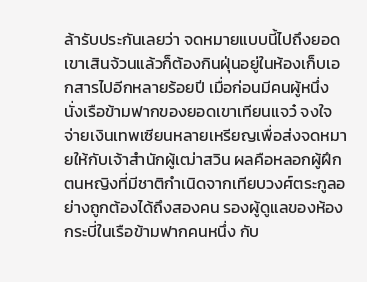ล้ารับประกันเลยว่า จดหมายแบบนี้ไปถึงยอดเขาเสินจ้วนแล้วก็ต้องกินฝุ่นอยู่ในห้องเก็บเอกสารไปอีกหลายร้อยปี เมื่อก่อนมีคนผู้หนึ่งนั่งเรือข้ามฟากของยอดเขาเทียนแจว๋ จงใจจ่ายเงินเทพเซียนหลายเหรียญเพื่อส่งจดหมายให้กับเจ้าสำนักผู้เฒ่าสวิน ผลคือหลอกผู้ฝึกตนหญิงที่มีชาติกำเนิดจากเทียบวงศ์ตระกูลอย่างถูกต้องได้ถึงสองคน รองผู้ดูแลของห้องกระบี่ในเรือข้ามฟากคนหนึ่ง กับ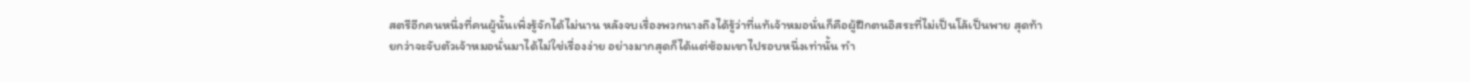สตรีอีกคนหนึ่งที่คนผู้นั้นเพิ่งรู้จักได้ไม่นาน หลังจบเรื่องพวกนางถึงได้รู้ว่าที่แท้เจ้าหมอนั่นก็คือผู้ฝึกตนอิสระที่ไม่เป็นโล้เป็นพาย สุดท้ายกว่าจะจับตัวเจ้าหมอนั่นมาได้ไม่ใช่เรื่องง่าย อย่างมากสุดก็ได้แต่ซ้อมเขาไปรอบหนึ่งเท่านั้น ทำ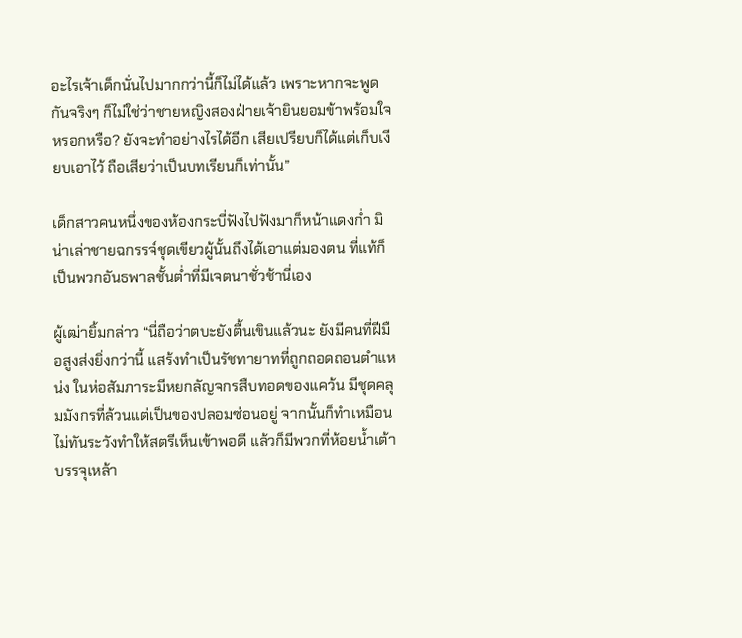อะไรเจ้าเด็กนั่นไปมากกว่านี้ก็ไม่ได้แล้ว เพราะหากจะพูดกันจริงๆ ก็ไม่ใช่ว่าชายหญิงสองฝ่ายเจ้ายินยอมข้าพร้อมใจหรอกหรือ? ยังจะทำอย่างไรได้อีก เสียเปรียบก็ได้แต่เก็บเงียบเอาไว้ ถือเสียว่าเป็นบทเรียนก็เท่านั้น”

เด็กสาวคนหนึ่งของห้องกระบี่ฟังไปฟังมาก็หน้าแดงก่ำ มิน่าเล่าชายฉกรรจ์ชุดเขียวผู้นั้นถึงได้เอาแต่มองตน ที่แท้ก็เป็นพวกอันธพาลชั้นต่ำที่มีเจตนาชั่วช้านี่เอง

ผู้เฒ่ายิ้มกล่าว “นี่ถือว่าตบะยังตื้นเขินแล้วนะ ยังมีคนที่ฝีมือสูงส่งยิ่งกว่านี้ แสร้งทำเป็นรัชทายาทที่ถูกถอดถอนตำแหน่ง ในห่อสัมภาระมีหยกลัญจกรสืบทอดของแคว้น มีชุดคลุมมังกรที่ล้วนแต่เป็นของปลอมซ่อนอยู่ จากนั้นก็ทำเหมือนไม่ทันระวังทำให้สตรีเห็นเข้าพอดี แล้วก็มีพวกที่ห้อยน้ำเต้าบรรจุเหล้า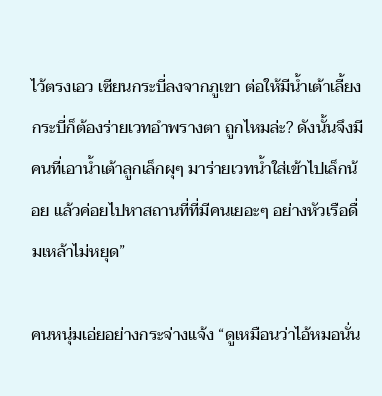ไว้ตรงเอว เซียนกระบี่ลงจากภูเขา ต่อให้มีน้ำเต้าเลี้ยงกระบี่ก็ต้องร่ายเวทอำพรางตา ถูกไหมล่ะ? ดังนั้นจึงมีคนที่เอาน้ำเต้าลูกเล็กผุๆ มาร่ายเวทน้ำใส่เข้าไปเล็กน้อย แล้วค่อยไปหาสถานที่ที่มีคนเยอะๆ อย่างหัวเรือดื่มเหล้าไม่หยุด”

คนหนุ่มเอ่ยอย่างกระจ่างแจ้ง “ดูเหมือนว่าไอ้หมอนั่น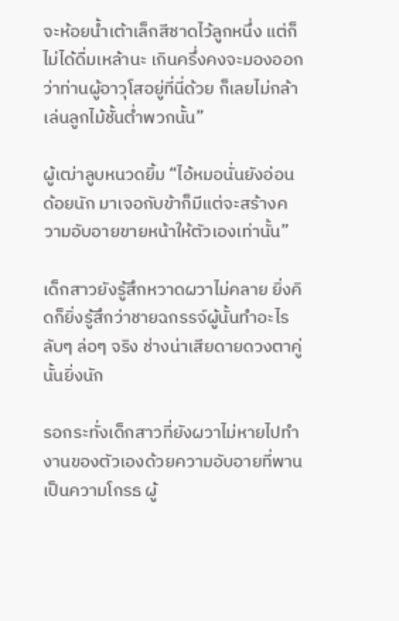จะห้อยน้ำเต้าเล็กสีชาดไว้ลูกหนึ่ง แต่ก็ไม่ได้ดื่มเหล้านะ เกินครึ่งคงจะมองออกว่าท่านผู้อาวุโสอยู่ที่นี่ด้วย ก็เลยไม่กล้าเล่นลูกไม้ชั้นต่ำพวกนั้น”

ผู้เฒ่าลูบหนวดยิ้ม “ไอ้หมอนั่นยังอ่อนด้อยนัก มาเจอกับข้าก็มีแต่จะสร้างความอับอายขายหน้าให้ตัวเองเท่านั้น”

เด็กสาวยังรู้สึกหวาดผวาไม่คลาย ยิ่งคิดก็ยิ่งรู้สึกว่าชายฉกรรจ์ผู้นั้นทำอะไรลับๆ ล่อๆ จริง ช่างน่าเสียดายดวงตาคู่นั้นยิ่งนัก

รอกระทั่งเด็กสาวที่ยังผวาไม่หายไปทำงานของตัวเองด้วยความอับอายที่พานเป็นความโกรธ ผู้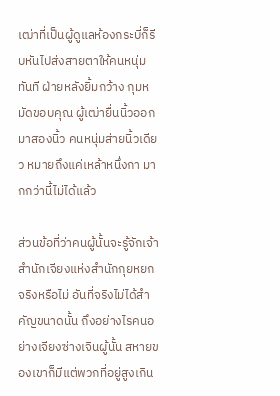เฒ่าที่เป็นผู้ดูแลห้องกระบี่ก็รีบหันไปส่งสายตาให้คนหนุ่มทันที ฝ่ายหลังยิ้มกว้าง กุมหมัดขอบคุณ ผู้เฒ่ายื่นนิ้วออกมาสองนิ้ว คนหนุ่มส่ายนิ้วเดียว หมายถึงแค่เหล้าหนึ่งกา มากกว่านี้ไม่ได้แล้ว

ส่วนข้อที่ว่าคนผู้นั้นจะรู้จักเจ้าสำนักเจียงแห่งสำนักกุยหยกจริงหรือไม่ อันที่จริงไม่ได้สำคัญขนาดนั้น ถึงอย่างไรคนอย่างเจียงซ่างเจินผู้นั้น สหายของเขาก็มีแต่พวกที่อยู่สูงเกิน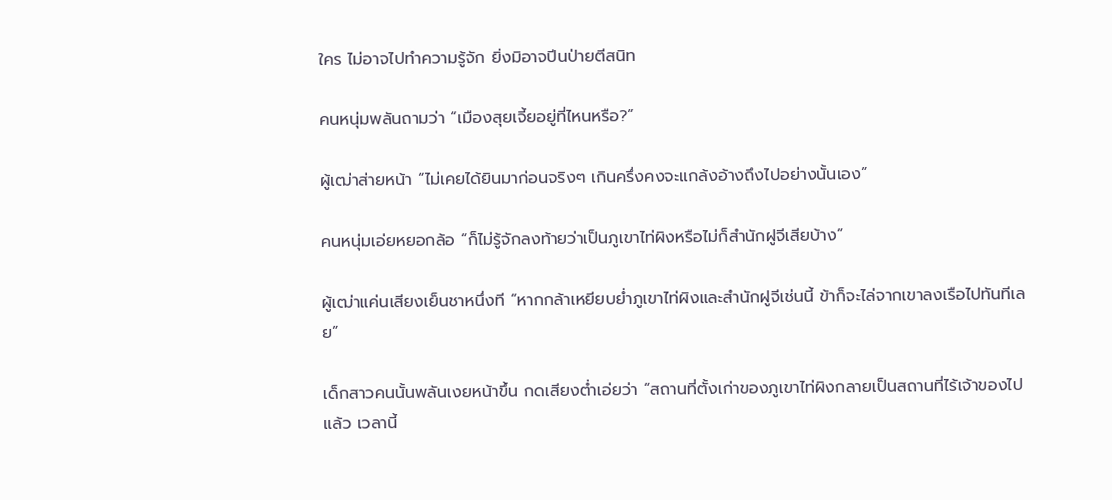ใคร ไม่อาจไปทำความรู้จัก ยิ่งมิอาจปีนป่ายตีสนิท

คนหนุ่มพลันถามว่า “เมืองสุยเจี้ยอยู่ที่ไหนหรือ?”

ผู้เฒ่าส่ายหน้า “ไม่เคยได้ยินมาก่อนจริงๆ เกินครึ่งคงจะแกล้งอ้างถึงไปอย่างนั้นเอง”

คนหนุ่มเอ่ยหยอกล้อ “ก็ไม่รู้จักลงท้ายว่าเป็นภูเขาไท่ผิงหรือไม่ก็สำนักฝูจีเสียบ้าง”

ผู้เฒ่าแค่นเสียงเย็นชาหนึ่งที “หากกล้าเหยียบย่ำภูเขาไท่ผิงและสำนักฝูจีเช่นนี้ ข้าก็จะไล่จากเขาลงเรือไปทันทีเลย”

เด็กสาวคนนั้นพลันเงยหน้าขึ้น กดเสียงต่ำเอ่ยว่า “สถานที่ตั้งเก่าของภูเขาไท่ผิงกลายเป็นสถานที่ไร้เจ้าของไปแล้ว เวลานี้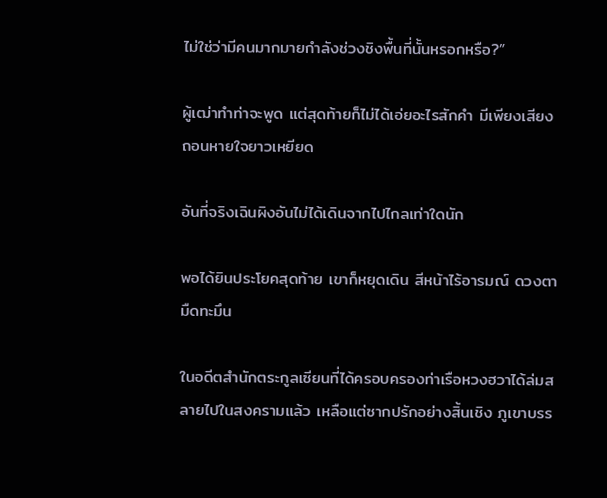ไม่ใช่ว่ามีคนมากมายกำลังช่วงชิงพื้นที่นั้นหรอกหรือ?”

ผู้เฒ่าทำท่าจะพูด แต่สุดท้ายก็ไม่ได้เอ่ยอะไรสักคำ มีเพียงเสียงถอนหายใจยาวเหยียด

อันที่จริงเฉินผิงอันไม่ได้เดินจากไปไกลเท่าใดนัก

พอได้ยินประโยคสุดท้าย เขาก็หยุดเดิน สีหน้าไร้อารมณ์ ดวงตามืดทะมึน

ในอดีตสำนักตระกูลเซียนที่ได้ครอบครองท่าเรือหวงฮวาได้ล่มสลายไปในสงครามแล้ว เหลือแต่ซากปรักอย่างสิ้นเชิง ภูเขาบรร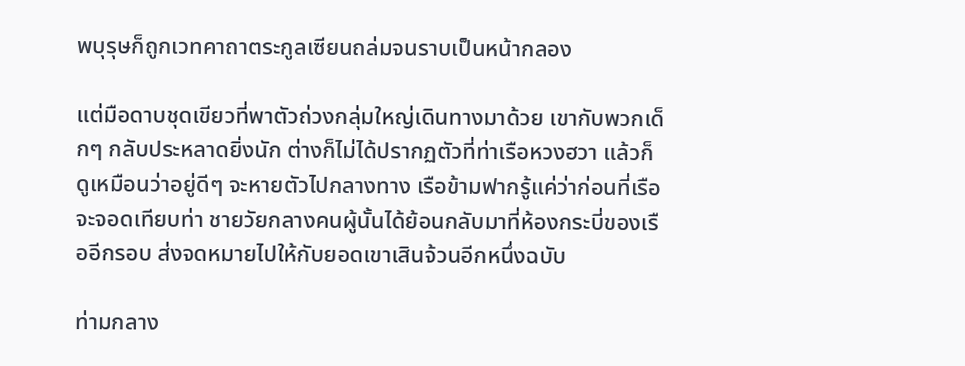พบุรุษก็ถูกเวทคาถาตระกูลเซียนถล่มจนราบเป็นหน้ากลอง

แต่มือดาบชุดเขียวที่พาตัวถ่วงกลุ่มใหญ่เดินทางมาด้วย เขากับพวกเด็กๆ กลับประหลาดยิ่งนัก ต่างก็ไม่ได้ปรากฏตัวที่ท่าเรือหวงฮวา แล้วก็ดูเหมือนว่าอยู่ดีๆ จะหายตัวไปกลางทาง เรือข้ามฟากรู้แค่ว่าก่อนที่เรือจะจอดเทียบท่า ชายวัยกลางคนผู้นั้นได้ย้อนกลับมาที่ห้องกระบี่ของเรืออีกรอบ ส่งจดหมายไปให้กับยอดเขาเสินจ้วนอีกหนึ่งฉบับ

ท่ามกลาง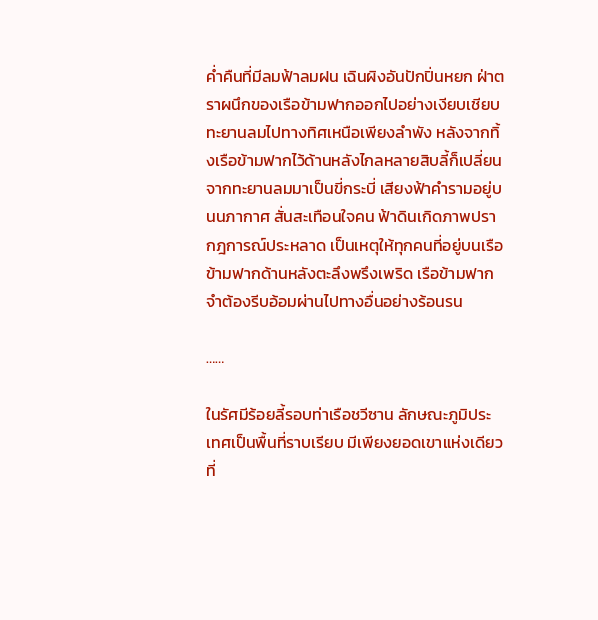ค่ำคืนที่มีลมฟ้าลมฝน เฉินผิงอันปักปิ่นหยก ฝ่าตราผนึกของเรือข้ามฟากออกไปอย่างเงียบเชียบ ทะยานลมไปทางทิศเหนือเพียงลำพัง หลังจากทิ้งเรือข้ามฟากไว้ด้านหลังไกลหลายสิบลี้ก็เปลี่ยนจากทะยานลมมาเป็นขี่กระบี่ เสียงฟ้าคำรามอยู่บนนภากาศ สั่นสะเทือนใจคน ฟ้าดินเกิดภาพปรากฎการณ์ประหลาด เป็นเหตุให้ทุกคนที่อยู่บนเรือข้ามฟากด้านหลังตะลึงพรึงเพริด เรือข้ามฟากจำต้องรีบอ้อมผ่านไปทางอื่นอย่างร้อนรน

……

ในรัศมีร้อยลี้รอบท่าเรือชวีซาน ลักษณะภูมิประเทศเป็นพื้นที่ราบเรียบ มีเพียงยอดเขาแห่งเดียวที่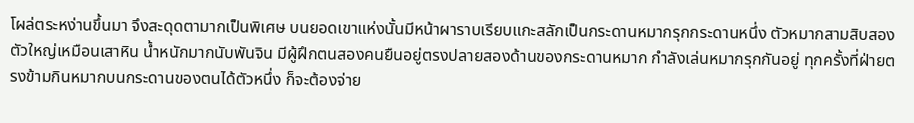โผล่ตระหง่านขึ้นมา จึงสะดุดตามากเป็นพิเศษ บนยอดเขาแห่งนั้นมีหน้าผาราบเรียบแกะสลักเป็นกระดานหมากรุกกระดานหนึ่ง ตัวหมากสามสิบสองตัวใหญ่เหมือนเสาหิน น้ำหนักมากนับพันจิน มีผู้ฝึกตนสองคนยืนอยู่ตรงปลายสองด้านของกระดานหมาก กำลังเล่นหมากรุกกันอยู่ ทุกครั้งที่ฝ่ายตรงข้ามกินหมากบนกระดานของตนได้ตัวหนึ่ง ก็จะต้องจ่าย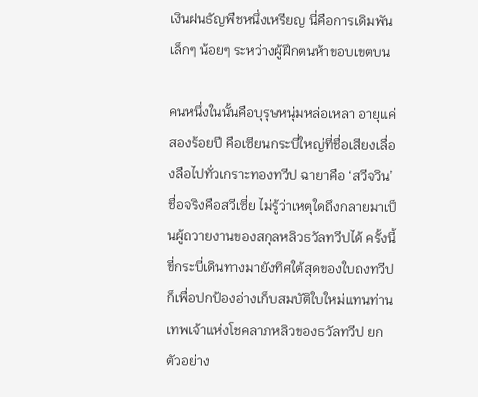เงินฝนธัญพืชหนึ่งเหรียญ นี่คือการเดิมพันเล็กๆ น้อยๆ ระหว่างผู้ฝึกตนห้าขอบเขตบน

คนหนึ่งในนั้นคือบุรุษหนุ่มหล่อเหลา อายุแค่สองร้อยปี คือเซียนกระบี่ใหญ่ที่ชื่อเสียงเลื่องลือไปทั่วเกราะทองทวีป ฉายาคือ ‘สวีจวิน’ ชื่อจริงคือสวีเซี่ย ไม่รู้ว่าเหตุใดถึงกลายมาเป็นผู้ถวายงานของสกุลหลิวธวัลทวีปได้ ครั้งนี้ขี่กระบี่เดินทางมายังทิศใต้สุดของใบถงทวีปก็เพื่อปกป้องอ่างเก็บสมบัติใบใหม่แทนท่านเทพเจ้าแห่งโชคลาภหลิวของธวัลทวีป ยกตัวอย่าง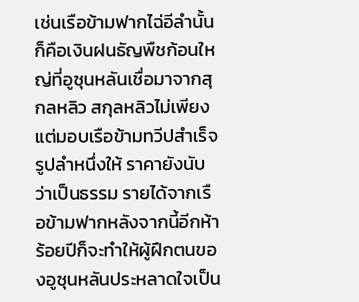เช่นเรือข้ามฟากไฉ่อีลำนั้นก็คือเงินฝนธัญพืชก้อนใหญ่ที่อูซุนหลันเชื่อมาจากสุกลหลิว สกุลหลิวไม่เพียงแต่มอบเรือข้ามทวีปสำเร็จรูปลำหนึ่งให้ ราคายังนับว่าเป็นธรรม รายได้จากเรือข้ามฟากหลังจากนี้อีกห้าร้อยปีก็จะทำให้ผู้ฝึกตนของอูซุนหลันประหลาดใจเป็น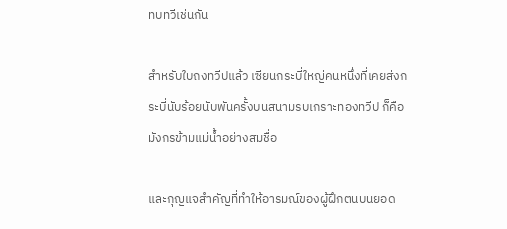ทบทวีเช่นกัน

สำหรับใบถงทวีปแล้ว เซียนกระบี่ใหญ่คนหนึ่งที่เคยส่งกระบี่นับร้อยนับพันครั้งบนสนามรบเกราะทองทวีป ก็คือมังกรข้ามแม่น้ำอย่างสมชื่อ

และกุญแจสำคัญที่ทำให้อารมณ์ของผู้ฝึกตนบนยอด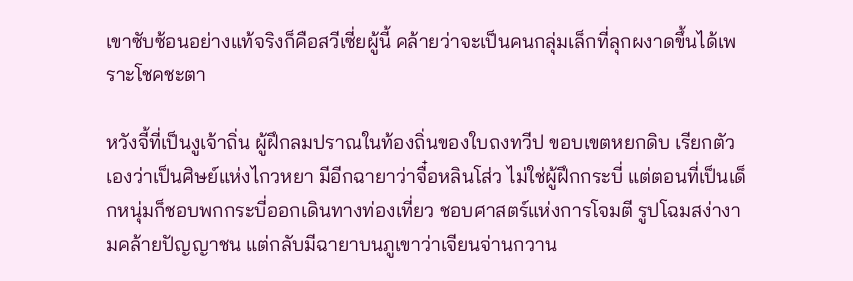เขาซับซ้อนอย่างแท้จริงก็คือสวีเซี่ยผู้นี้ คล้ายว่าจะเป็นคนกลุ่มเล็กที่ลุกผงาดขึ้นได้เพราะโชคชะตา

หวังจี้ที่เป็นงูเจ้าถิ่น ผู้ฝึกลมปราณในท้องถิ่นของใบถงทวีป ขอบเขตหยกดิบ เรียกตัวเองว่าเป็นศิษย์แห่งไกวหยา มีอีกฉายาว่าจื๋อหลินโส่ว ไม่ใช่ผู้ฝึกกระบี่ แต่ตอนที่เป็นเด็กหนุ่มก็ชอบพกกระบี่ออกเดินทางท่องเที่ยว ชอบศาสตร์แห่งการโจมตี รูปโฉมสง่างามคล้ายปัญญาชน แต่กลับมีฉายาบนภูเขาว่าเจียนจ่านกวาน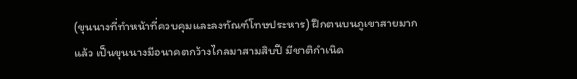(ขุนนางที่ทำหน้าที่ควบคุมและลงทัณฑ์โทษประหาร) ฝึกตนบนภูเขาสายมากแล้ว เป็นขุนนางมีอนาคตกว้างไกลมาสามสิบปี มีชาติกำเนิด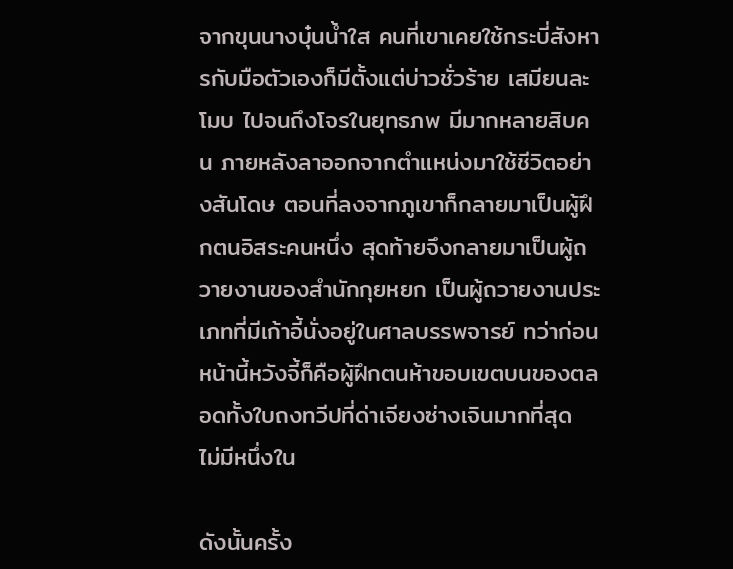จากขุนนางบุ๋นน้ำใส คนที่เขาเคยใช้กระบี่สังหารกับมือตัวเองก็มีตั้งแต่บ่าวชั่วร้าย เสมียนละโมบ ไปจนถึงโจรในยุทธภพ มีมากหลายสิบคน ภายหลังลาออกจากตำแหน่งมาใช้ชีวิตอย่างสันโดษ ตอนที่ลงจากภูเขาก็กลายมาเป็นผู้ฝึกตนอิสระคนหนึ่ง สุดท้ายจึงกลายมาเป็นผู้ถวายงานของสำนักกุยหยก เป็นผู้ถวายงานประเภทที่มีเก้าอี้นั่งอยู่ในศาลบรรพจารย์ ทว่าก่อนหน้านี้หวังจี้ก็คือผู้ฝึกตนห้าขอบเขตบนของตลอดทั้งใบถงทวีปที่ด่าเจียงซ่างเจินมากที่สุด ไม่มีหนึ่งใน

ดังนั้นครั้ง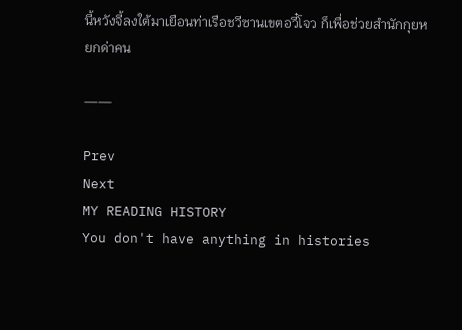นี้หวังจี้ลงใต้มาเยือนท่าเรือชวีซานเขตอวี๋โจว ก็เพื่อช่วยสำนักกุยหยกด่าคน

——

Prev
Next
MY READING HISTORY
You don't have anything in histories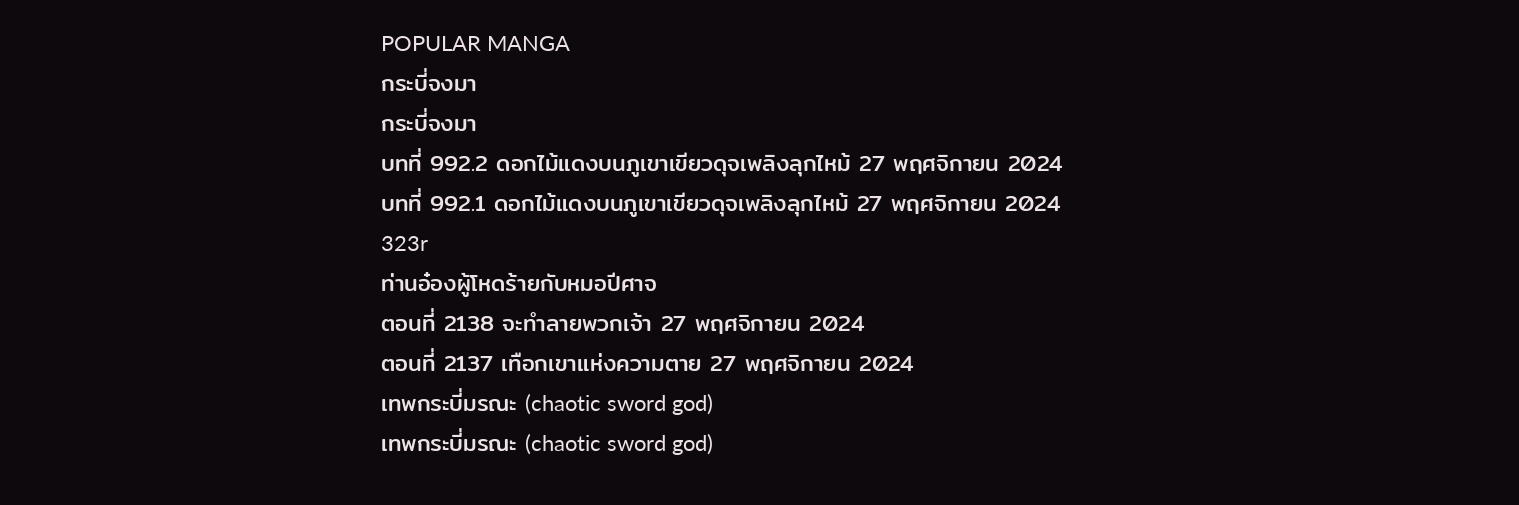POPULAR MANGA
กระบี่จงมา
กระบี่จงมา
บทที่ 992.2 ดอกไม้แดงบนภูเขาเขียวดุจเพลิงลุกไหม้ 27 พฤศจิกายน 2024
บทที่ 992.1 ดอกไม้แดงบนภูเขาเขียวดุจเพลิงลุกไหม้ 27 พฤศจิกายน 2024
323r
ท่านอ๋องผู้โหดร้ายกับหมอปีศาจ
ตอนที่ 2138 จะทำลายพวกเจ้า 27 พฤศจิกายน 2024
ตอนที่ 2137 เทือกเขาแห่งความตาย 27 พฤศจิกายน 2024
เทพกระบี่มรณะ (chaotic sword god)
เทพกระบี่มรณะ (chaotic sword god)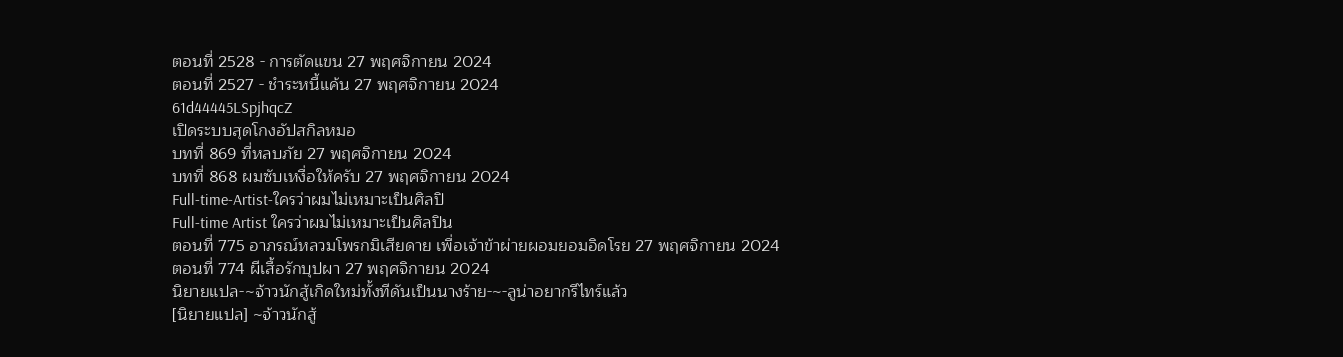ตอนที่ 2528 - การตัดแขน 27 พฤศจิกายน 2024
ตอนที่ 2527 - ชำระหนี้แค้น 27 พฤศจิกายน 2024
61d44445LSpjhqcZ
เปิดระบบสุดโกงอัปสกิลหมอ
บทที่ 869 ที่หลบภัย 27 พฤศจิกายน 2024
บทที่ 868 ผมซับเหงื่อให้ครับ 27 พฤศจิกายน 2024
Full-time-Artist-ใครว่าผมไม่เหมาะเป็นศิลปิ
Full-time Artist ใครว่าผมไม่เหมาะเป็นศิลปิน
ตอนที่ 775 อาภรณ์หลวมโพรกมิเสียดาย เพื่อเจ้าข้าผ่ายผอมยอมอิดโรย 27 พฤศจิกายน 2024
ตอนที่ 774 ผีเสื้อรักบุปผา 27 พฤศจิกายน 2024
นิยายแปล-~จ้าวนักสู้เกิดใหม่ทั้งทีดันเป็นนางร้าย-~-ลูน่าอยากรีไทร์แล้ว
[นิยายแปล] ~จ้าวนักสู้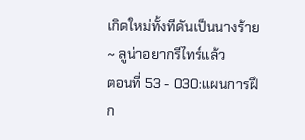เกิดใหม่ทั้งทีดันเป็นนางร้าย ~ ลูน่าอยากรีไทร์แล้ว
ตอนที่ 53 - 030:แผนการฝึก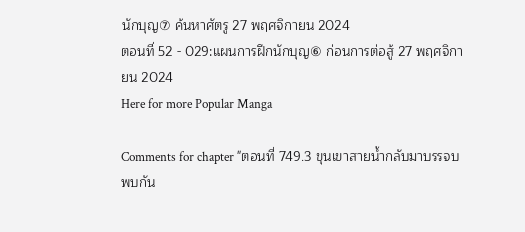นักบุญ⑦ ค้นหาศัตรู 27 พฤศจิกายน 2024
ตอนที่ 52 - 029:แผนการฝึกนักบุญ⑥ ก่อนการต่อสู้ 27 พฤศจิกายน 2024
Here for more Popular Manga

Comments for chapter "ตอนที่ 749.3 ขุนเขาสายน้ำกลับมาบรรจบพบกัน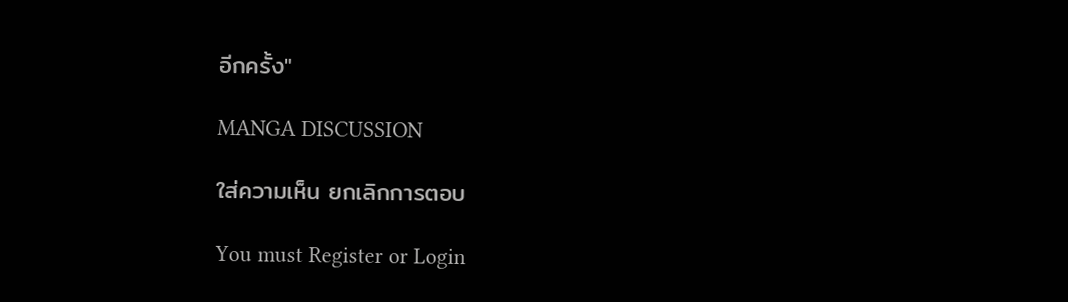อีกครั้ง"

MANGA DISCUSSION

ใส่ความเห็น ยกเลิกการตอบ

You must Register or Login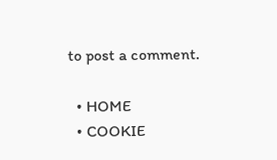to post a comment.

  • HOME
  • COOKIE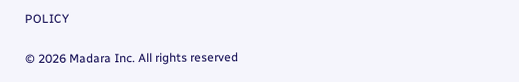POLICY

© 2026 Madara Inc. All rights reserved